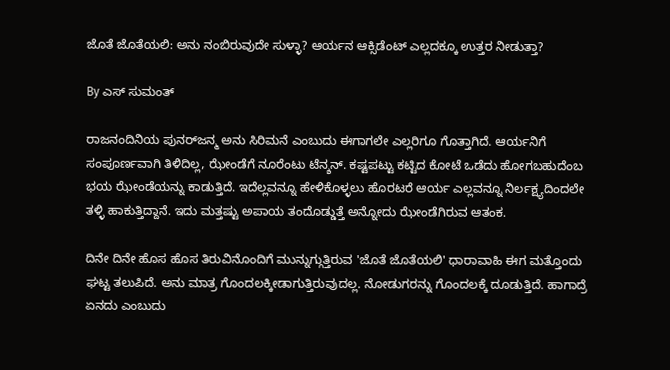ಜೊತೆ ಜೊತೆಯಲಿ: ಅನು ನಂಬಿರುವುದೇ ಸುಳ್ಳಾ? ಆರ್ಯನ ಆಕ್ಸಿಡೆಂಟ್ ಎಲ್ಲದಕ್ಕೂ ಉತ್ತರ ನೀಡುತ್ತಾ?

By ಎಸ್ ಸುಮಂತ್

ರಾಜನಂದಿನಿಯ ಪುನರ್‌ಜನ್ಮ ಅನು ಸಿರಿಮನೆ ಎಂಬುದು ಈಗಾಗಲೇ ಎಲ್ಲರಿಗೂ ಗೊತ್ತಾಗಿದೆ. ಆರ್ಯನಿಗೆ ಸಂಪೂರ್ಣವಾಗಿ ತಿಳಿದಿಲ್ಲ, ಝೇಂಡೆಗೆ ನೂರೆಂಟು ಟೆನ್ಶನ್. ಕಷ್ಟಪಟ್ಟು ಕಟ್ಟಿದ ಕೋಟೆ ಒಡೆದು ಹೋಗಬಹುದೆಂಬ ಭಯ ಝೇಂಡೆಯನ್ನು ಕಾಡುತ್ತಿದೆ. ಇದೆಲ್ಲವನ್ನೂ ಹೇಳಿಕೊಳ್ಳಲು ಹೊರಟರೆ ಆರ್ಯ ಎಲ್ಲವನ್ನೂ ನಿರ್ಲಕ್ಷ್ಯದಿಂದಲೇ ತಳ್ಳಿ ಹಾಕುತ್ತಿದ್ದಾನೆ. ಇದು ಮತ್ತಷ್ಟು ಅಪಾಯ ತಂದೊಡ್ಡುತ್ತೆ ಅನ್ನೋದು ಝೇಂಡೆಗಿರುವ ಆತಂಕ.

ದಿನೇ ದಿನೇ ಹೊಸ ಹೊಸ ತಿರುವಿನೊಂದಿಗೆ ಮುನ್ನುಗ್ಗುತ್ತಿರುವ 'ಜೊತೆ ಜೊತೆಯಲಿ' ಧಾರಾವಾಹಿ ಈಗ ಮತ್ತೊಂದು ಘಟ್ಟ ತಲುಪಿದೆ. ಅನು ಮಾತ್ರ ಗೊಂದಲಕ್ಕೀಡಾಗುತ್ತಿರುವುದಲ್ಲ. ನೋಡುಗರನ್ನು ಗೊಂದಲಕ್ಕೆ ದೂಡುತ್ತಿದೆ. ಹಾಗಾದ್ರೆ ಏನದು ಎಂಬುದು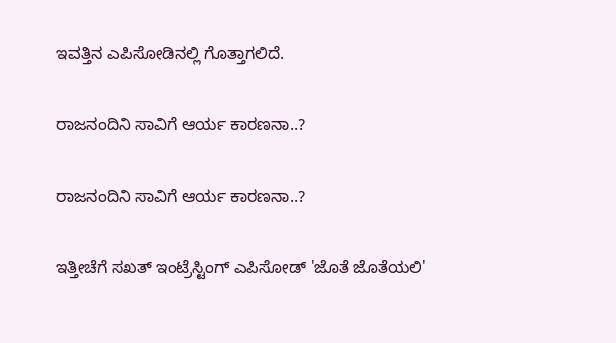ಇವತ್ತಿನ ಎಪಿಸೋಡಿನಲ್ಲಿ ಗೊತ್ತಾಗಲಿದೆ.

ರಾಜನಂದಿನಿ ಸಾವಿಗೆ ಆರ್ಯ ಕಾರಣನಾ..?

ರಾಜನಂದಿನಿ ಸಾವಿಗೆ ಆರ್ಯ ಕಾರಣನಾ..?

ಇತ್ತೀಚೆಗೆ ಸಖತ್ ಇಂಟ್ರೆಸ್ಟಿಂಗ್ ಎಪಿಸೋಡ್ 'ಜೊತೆ ಜೊತೆಯಲಿ'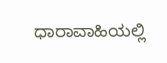ಧಾರಾವಾಹಿಯಲ್ಲಿ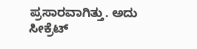ಪ್ರಸಾರವಾಗಿತ್ತು. ಅದು ಸೀಕ್ರೆಟ್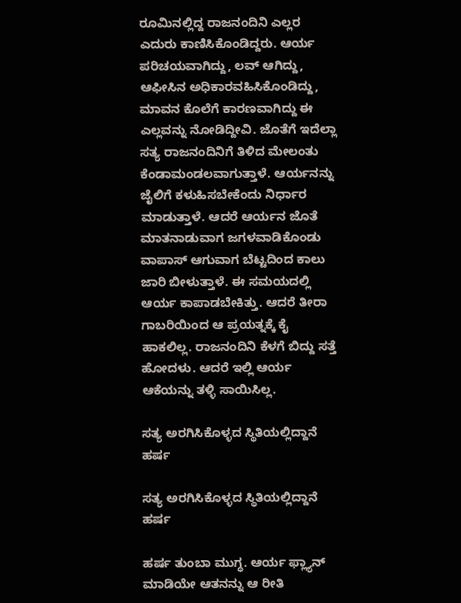ರೂಮಿನಲ್ಲಿದ್ದ ರಾಜನಂದಿನಿ ಎಲ್ಲರ ಎದುರು ಕಾಣಿಸಿಕೊಂಡಿದ್ದರು. ಆರ್ಯ ಪರಿಚಯವಾಗಿದ್ದು, ಲವ್ ಆಗಿದ್ದು, ಆಫೀಸಿನ ಅಧಿಕಾರವಹಿಸಿಕೊಂಡಿದ್ದು, ಮಾವನ ಕೊಲೆಗೆ ಕಾರಣವಾಗಿದ್ದು ಈ ಎಲ್ಲವನ್ನು ನೋಡಿದ್ದೀವಿ. ಜೊತೆಗೆ ಇದೆಲ್ಲಾ ಸತ್ಯ ರಾಜನಂದಿನಿಗೆ ತಿಳಿದ ಮೇಲಂತು ಕೆಂಡಾಮಂಡಲವಾಗುತ್ತಾಳೆ. ಆರ್ಯನನ್ನು ಜೈಲಿಗೆ ಕಳುಹಿಸಬೇಕೆಂದು ನಿರ್ಧಾರ ಮಾಡುತ್ತಾಳೆ. ಆದರೆ ಆರ್ಯನ ಜೊತೆ ಮಾತನಾಡುವಾಗ ಜಗಳವಾಡಿಕೊಂಡು ವಾಪಾಸ್ ಆಗುವಾಗ ಬೆಟ್ಟದಿಂದ ಕಾಲು ಜಾರಿ ಬೀಳುತ್ತಾಳೆ. ಈ ಸಮಯದಲ್ಲಿ ಆರ್ಯ ಕಾಪಾಡಬೇಕಿತ್ತು. ಆದರೆ ತೀರಾ ಗಾಬರಿಯಿಂದ ಆ ಪ್ರಯತ್ನಕ್ಕೆ ಕೈ ಹಾಕಲಿಲ್ಲ. ರಾಜನಂದಿನಿ ಕೆಳಗೆ ಬಿದ್ದು ಸತ್ತೆ ಹೋದಳು. ಆದರೆ ಇಲ್ಲಿ ಆರ್ಯ ಆಕೆಯನ್ನು ತಳ್ಳಿ ಸಾಯಿಸಿಲ್ಲ.

ಸತ್ಯ ಅರಗಿಸಿಕೊಳ್ಳದ ಸ್ಥಿತಿಯಲ್ಲಿದ್ದಾನೆ ಹರ್ಷ

ಸತ್ಯ ಅರಗಿಸಿಕೊಳ್ಳದ ಸ್ಥಿತಿಯಲ್ಲಿದ್ದಾನೆ ಹರ್ಷ

ಹರ್ಷ ತುಂಬಾ ಮುಗ್ಧ. ಆರ್ಯ ಫ್ಲ್ಯಾನ್ ಮಾಡಿಯೇ ಆತನನ್ನು ಆ ರೀತಿ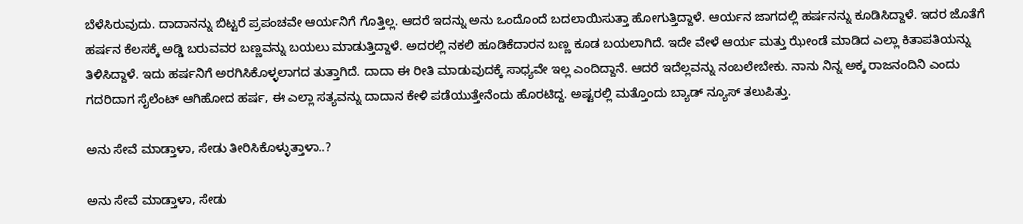ಬೆಳೆಸಿರುವುದು. ದಾದಾನನ್ನು ಬಿಟ್ಟರೆ ಪ್ರಪಂಚವೇ ಆರ್ಯನಿಗೆ ಗೊತ್ತಿಲ್ಲ. ಆದರೆ ಇದನ್ನು ಅನು ಒಂದೊಂದೆ ಬದಲಾಯಿಸುತ್ತಾ ಹೋಗುತ್ತಿದ್ದಾಳೆ. ಆರ್ಯನ ಜಾಗದಲ್ಲಿ ಹರ್ಷನನ್ನು ಕೂಡಿಸಿದ್ದಾಳೆ. ಇದರ ಜೊತೆಗೆ ಹರ್ಷನ ಕೆಲಸಕ್ಕೆ ಅಡ್ಡಿ ಬರುವವರ ಬಣ್ಣವನ್ನು ಬಯಲು ಮಾಡುತ್ತಿದ್ದಾಳೆ. ಅದರಲ್ಲಿ ನಕಲಿ ಹೂಡಿಕೆದಾರನ ಬಣ್ಣ ಕೂಡ ಬಯಲಾಗಿದೆ. ಇದೇ ವೇಳೆ ಆರ್ಯ ಮತ್ತು ಝೇಂಡೆ ಮಾಡಿದ ಎಲ್ಲಾ ಕಿತಾಪತಿಯನ್ನು ತಿಳಿಸಿದ್ದಾಳೆ. ಇದು ಹರ್ಷನಿಗೆ ಅರಗಿಸಿಕೊಳ್ಳಲಾಗದ ತುತ್ತಾಗಿದೆ. ದಾದಾ ಈ ರೀತಿ ಮಾಡುವುದಕ್ಕೆ ಸಾಧ್ಯವೇ ಇಲ್ಲ ಎಂದಿದ್ದಾನೆ. ಆದರೆ ಇದೆಲ್ಲವನ್ನು ನಂಬಲೇಬೇಕು. ನಾನು ನಿನ್ನ ಅಕ್ಕ ರಾಜನಂದಿನಿ ಎಂದು ಗದರಿದಾಗ ಸೈಲೆಂಟ್ ಆಗಿಹೋದ ಹರ್ಷ, ಈ ಎಲ್ಲಾ ಸತ್ಯವನ್ನು ದಾದಾನ ಕೇಳಿ ಪಡೆಯುತ್ತೇನೆಂದು ಹೊರಟಿದ್ದ. ಅಷ್ಟರಲ್ಲಿ ಮತ್ತೊಂದು ಬ್ಯಾಡ್ ನ್ಯೂಸ್ ತಲುಪಿತ್ತು.

ಅನು ಸೇವೆ ಮಾಡ್ತಾಳಾ, ಸೇಡು ತೀರಿಸಿಕೊಳ್ಳುತ್ತಾಳಾ..?

ಅನು ಸೇವೆ ಮಾಡ್ತಾಳಾ, ಸೇಡು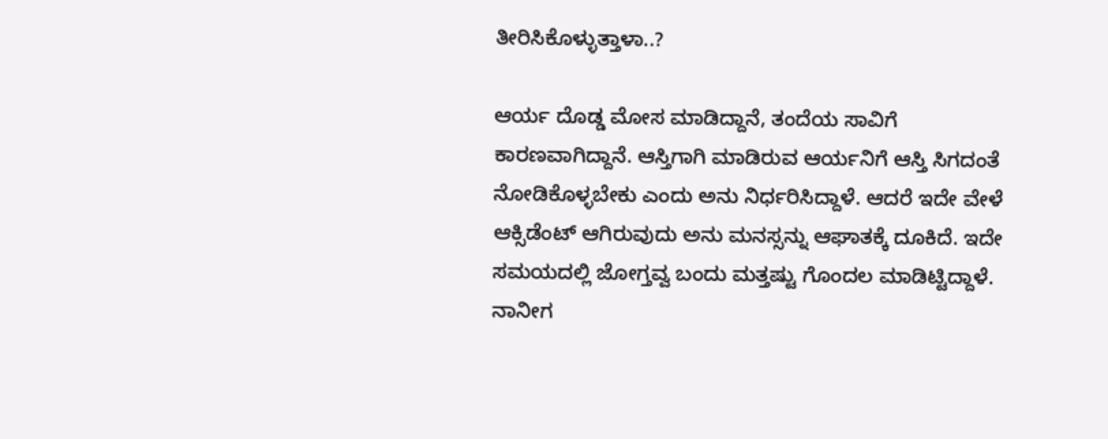ತೀರಿಸಿಕೊಳ್ಳುತ್ತಾಳಾ..?

ಆರ್ಯ ದೊಡ್ಡ ಮೋಸ ಮಾಡಿದ್ದಾನೆ, ತಂದೆಯ ಸಾವಿಗೆ ಕಾರಣವಾಗಿದ್ದಾನೆ. ಆಸ್ತಿಗಾಗಿ ಮಾಡಿರುವ ಆರ್ಯನಿಗೆ ಆಸ್ತಿ ಸಿಗದಂತೆ ನೋಡಿಕೊಳ್ಳಬೇಕು ಎಂದು ಅನು ನಿರ್ಧರಿಸಿದ್ದಾಳೆ. ಆದರೆ ಇದೇ ವೇಳೆ ಆಕ್ಸಿಡೆಂಟ್ ಆಗಿರುವುದು ಅನು ಮನಸ್ಸನ್ನು ಆಘಾತಕ್ಕೆ ದೂಕಿದೆ. ಇದೇ ಸಮಯದಲ್ಲಿ ಜೋಗ್ತವ್ವ ಬಂದು ಮತ್ತಷ್ಟು ಗೊಂದಲ ಮಾಡಿಟ್ಟಿದ್ದಾಳೆ. ನಾನೀಗ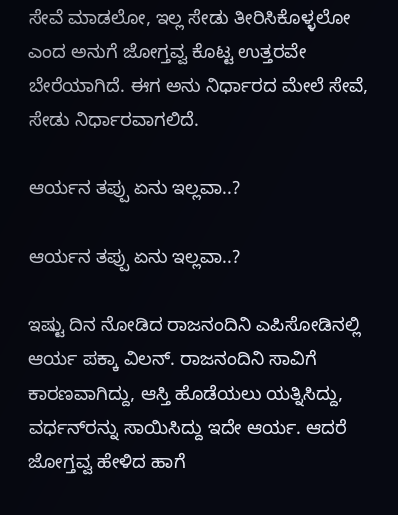ಸೇವೆ ಮಾಡಲೋ, ಇಲ್ಲ ಸೇಡು ತೀರಿಸಿಕೊಳ್ಳಲೋ ಎಂದ ಅನುಗೆ ಜೋಗ್ತವ್ವ ಕೊಟ್ಟ ಉತ್ತರವೇ ಬೇರೆಯಾಗಿದೆ. ಈಗ ಅನು ನಿರ್ಧಾರದ ಮೇಲೆ ಸೇವೆ, ಸೇಡು ನಿರ್ಧಾರವಾಗಲಿದೆ.

ಆರ್ಯನ ತಪ್ಪು ಏನು ಇಲ್ಲವಾ..?

ಆರ್ಯನ ತಪ್ಪು ಏನು ಇಲ್ಲವಾ..?

ಇಷ್ಟು ದಿನ ನೋಡಿದ ರಾಜನಂದಿನಿ ಎಪಿಸೋಡಿನಲ್ಲಿ ಆರ್ಯ ಪಕ್ಕಾ ವಿಲನ್. ರಾಜನಂದಿನಿ ಸಾವಿಗೆ ಕಾರಣವಾಗಿದ್ದು, ಆಸ್ತಿ ಹೊಡೆಯಲು ಯತ್ನಿಸಿದ್ದು, ವರ್ಧನ್‌ರನ್ನು ಸಾಯಿಸಿದ್ದು ಇದೇ ಆರ್ಯ. ಆದರೆ ಜೋಗ್ತವ್ವ ಹೇಳಿದ ಹಾಗೆ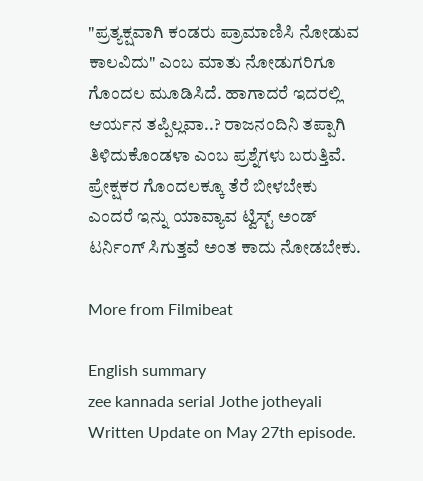"ಪ್ರತ್ಯಕ್ಷವಾಗಿ ಕಂಡರು ಪ್ರಾಮಾಣಿಸಿ ನೋಡುವ ಕಾಲವಿದು" ಎಂಬ ಮಾತು ನೋಡುಗರಿಗೂ ಗೊಂದಲ ಮೂಡಿಸಿದೆ. ಹಾಗಾದರೆ ಇದರಲ್ಲಿ ಆರ್ಯನ ತಪ್ಪಿಲ್ಲವಾ..? ರಾಜನಂದಿನಿ ತಪ್ಪಾಗಿ ತಿಳಿದುಕೊಂಡಳಾ ಎಂಬ ಪ್ರಶ್ನೆಗಳು ಬರುತ್ತಿವೆ. ಪ್ರೇಕ್ಷಕರ ಗೊಂದಲಕ್ಕೂ ತೆರೆ ಬೀಳಬೇಕು ಎಂದರೆ ಇನ್ನು ಯಾವ್ಯಾವ ಟ್ವಿಸ್ಟ್ ಅಂಡ್ ಟರ್ನಿಂಗ್ ಸಿಗುತ್ತವೆ ಅಂತ ಕಾದು ನೋಡಬೇಕು.

More from Filmibeat

English summary
zee kannada serial Jothe jotheyali Written Update on May 27th episode.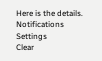Here is the details.
Notifications
Settings
Clear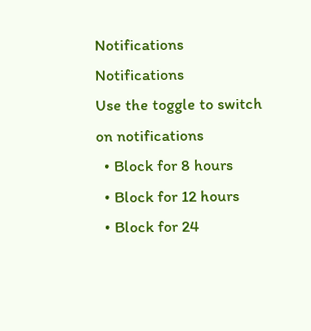Notifications
Notifications
Use the toggle to switch on notifications
  • Block for 8 hours
  • Block for 12 hours
  • Block for 24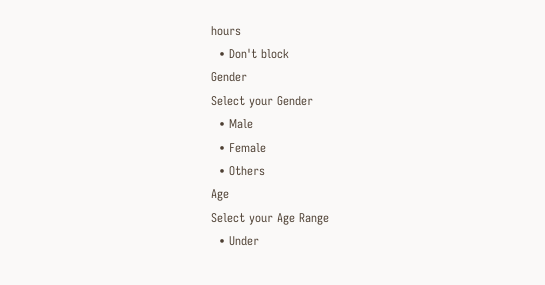hours
  • Don't block
Gender
Select your Gender
  • Male
  • Female
  • Others
Age
Select your Age Range
  • Under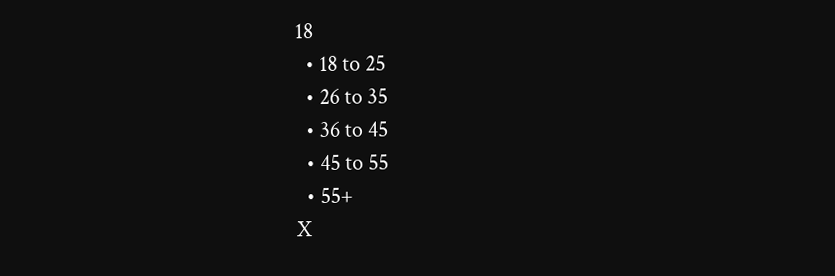18
  • 18 to 25
  • 26 to 35
  • 36 to 45
  • 45 to 55
  • 55+
X